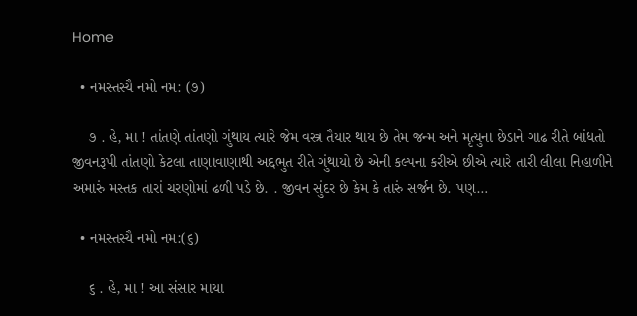Home

  • નમસ્તસ્યૈ નમો નમ: (૭)

    ૭ . હે, મા ! તાંતણે તાંતણો ગુંથાય ત્યારે જેમ વસ્ત્ર તૈયાર થાય છે તેમ જન્મ અને મૃત્યુના છેડાને ગાઢ રીતે બાંધતો જીવનરૂપી તાંતણો કેટલા તાણાવાણાથી અદ્દભુત રીતે ગુંથાયો છે એની કલ્પના કરીએ છીએ ત્યારે તારી લીલા નિહાળીને અમારું મસ્તક તારાં ચરણોમાં ઢળી પડે છે. . જીવન સુંદર છે કેમ કે તારું સર્જન છે. પણ…

  • નમસ્તસ્યૈ નમો નમ:(૬)

    ૬ . હે, મા ! આ સંસાર માયા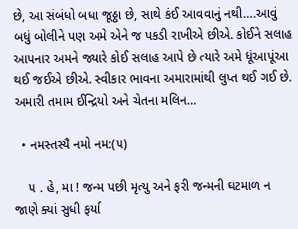છે, આ સંબંધો બધા જૂઠ્ઠા છે, સાથે કંઈ આવવાનું નથી….આવું બધું બોલીને પણ અમે એને જ પકડી રાખીએ છીએ. કોઈને સલાહ આપનાર અમને જ્યારે કોઈ સલાહ આપે છે ત્યારે અમે ધૂંઆપૂંઆ થઈ જઈએ છીએ. સ્વીકાર ભાવના અમારામાંથી લુપ્ત થઈ ગઈ છે. અમારી તમામ ઈન્દ્રિયો અને ચેતના મલિન…

  • નમસ્તસ્યૈ નમો નમ:(૫)

    ૫ . હે, મા ! જન્મ પછી મૃત્યુ અને ફરી જન્મની ઘટમાળ ન જાણે ક્યાં સુધી ફર્યા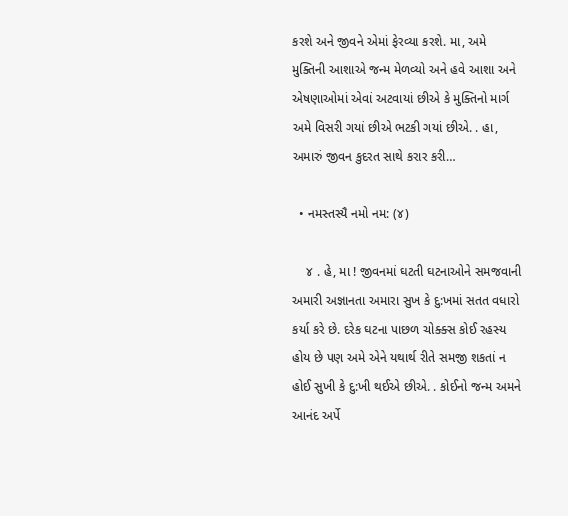કરશે અને જીવને એમાં ફેરવ્યા કરશે. મા, અમે મુક્તિની આશાએ જન્મ મેળવ્યો અને હવે આશા અને એષણાઓમાં એવાં અટવાયાં છીએ કે મુક્તિનો માર્ગ અમે વિસરી ગયાં છીએ ભટકી ગયાં છીએ. . હા, અમારું જીવન કુદરત સાથે કરાર કરી…

  • નમસ્તસ્યૈ નમો નમ: (૪)

    ૪ . હે, મા ! જીવનમાં ઘટતી ઘટનાઓને સમજવાની અમારી અજ્ઞાનતા અમારા સુખ કે દુ:ખમાં સતત વધારો કર્યા કરે છે. દરેક ઘટના પાછળ ચોક્ક્સ કોઈ રહસ્ય હોય છે પણ અમે એને યથાર્થ રીતે સમજી શકતાં ન હોઈ સુખી કે દુ:ખી થઈએ છીએ. . કોઈનો જન્મ અમને આનંદ અર્પે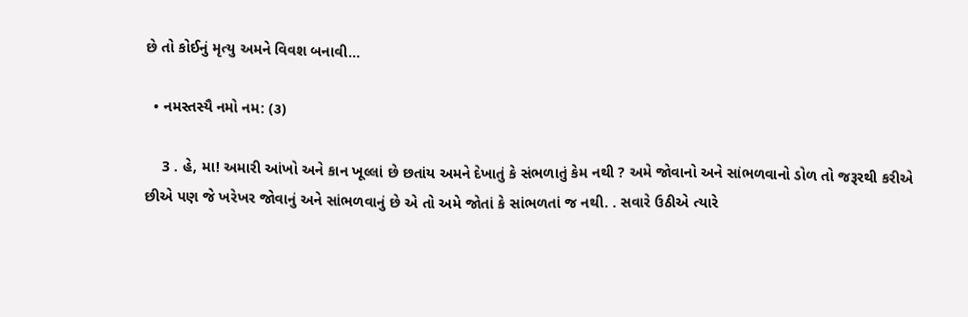છે તો કોઈનું મૃત્યુ અમને વિવશ બનાવી…

  • નમસ્તસ્યૈ નમો નમ: (૩)

    3 . હે, મા! અમારી આંખો અને કાન ખૂલ્લાં છે છતાંય અમને દેખાતું કે સંભળાતું કેમ નથી ? અમે જોવાનો અને સાંભળવાનો ડોળ તો જરૂરથી કરીએ છીએ પણ જે ખરેખર જોવાનું અને સાંભળવાનું છે એ તો અમે જોતાં કે સાંભળતાં જ નથી. . સવારે ઉઠીએ ત્યારે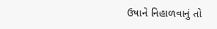ઉષાને નિહાળવાનું તો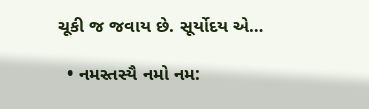ચૂકી જ જવાય છે. સૂર્યોદય એ…

  • નમસ્તસ્યૈ નમો નમ: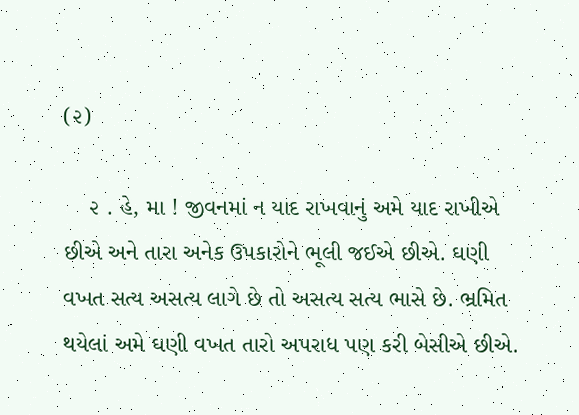(૨)

    ૨ . હે, મા ! જીવનમાં ન યાદ રાખવાનું અમે યાદ રાખીએ છીએ અને તારા અનેક ઉપકારોને ભૂલી જઈએ છીએ. ઘણી વખત સત્ય અસત્ય લાગે છે તો અસત્ય સત્ય ભાસે છે. ભ્રમિત થયેલાં અમે ઘણી વખત તારો અપરાધ પણ કરી બેસીએ છીએ.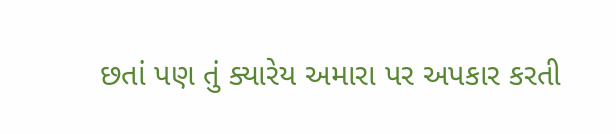છતાં પણ તું ક્યારેય અમારા પર અપકાર કરતી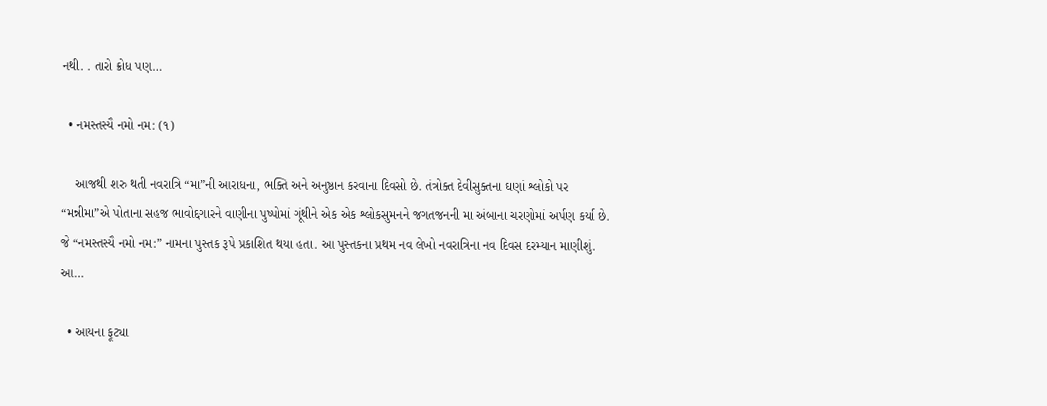નથી. . તારો ક્રોધ પણ…

  • નમસ્તસ્યૈ નમો નમ: (૧)

    આજથી શરુ થતી નવરાત્રિ “મા”ની આરાધના, ભક્તિ અને અનુષ્ઠાન કરવાના દિવસો છે. તંત્રોક્ત દેવીસુક્તના ઘણાં શ્લોકો પર “મન્નીમા”એ પોતાના સહજ ભાવોદ્દગારને વાણીના પુષ્પોમાં ગૂંથીને એક એક શ્લોકસુમનને જગતજનની મા અંબાના ચરણોમાં અર્પણ કર્યા છે. જે “નમસ્તસ્યૈ નમો નમ:” નામના પુસ્તક રૂપે પ્રકાશિત થયા હતા. આ પુસ્તકના પ્રથમ નવ લેખો નવરાત્રિના નવ દિવસ દરમ્યાન માણીશું. આ…

  • આયના ફૂટ્યા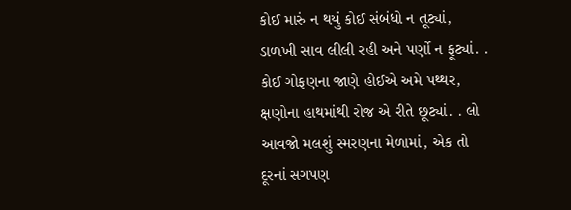કોઈ મારું ન થયું કોઈ સંબંધો ન તૂટ્યાં, ડાળખી સાવ લીલી રહી અને પર્ણો ન ફૂટ્યાં. . કોઈ ગોફણના જાણે હોઈએ અમે પથ્થર, ક્ષણોના હાથમાંથી રોજ એ રીતે છૂટ્યાં. . લો આવજો મલશું સ્મરણના મેળામાં, એક તો દૂરનાં સગપણ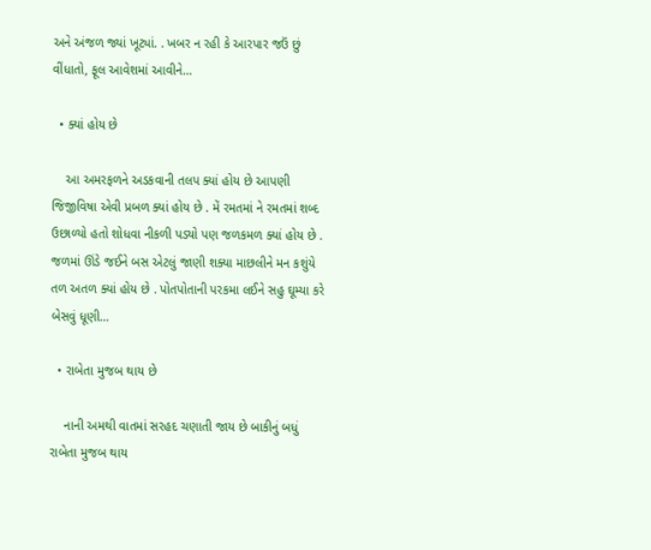અને અંજળ જ્યાં ખૂટ્યાં. . ખબર ન રહી કે આરપાર જઉં છું વીંધાતો, ફૂલ આવેશમાં આવીને…

  • ક્યાં હોય છે

    આ અમરફળને અડકવાની તલપ ક્યાં હોય છે આપણી જિજીવિષા એવી પ્રબળ ક્યાં હોય છે . મેં રમતમાં ને રમતમાં શબ્દ ઉછાળ્યો હતો શોધવા નીકળી પડ્યો પણ જળકમળ ક્યાં હોય છે . જળમાં ઊંડે જઈને બસ એટલું જાણી શક્યા માછલીને મન કશુંયે તળ અતળ ક્યાં હોય છે . પોતપોતાની પરકમા લઈને સહુ ઘૂમ્યા કરે બેસવું ધૂણી…

  • રાબેતા મુજબ થાય છે

    નાની અમથી વાતમાં સરહદ ચણાતી જાય છે બાકીનું બધું રાબેતા મુજબ થાય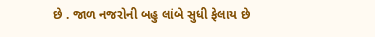છે . જાળ નજરોની બહુ લાંબે સુધી ફેલાય છે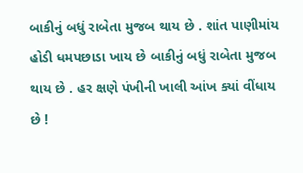બાકીનું બધું રાબેતા મુજબ થાય છે . શાંત પાણીમાંય હોડી ધમપછાડા ખાય છે બાકીનું બધું રાબેતા મુજબ થાય છે . હર ક્ષણે પંખીની ખાલી આંખ ક્યાં વીંધાય છે !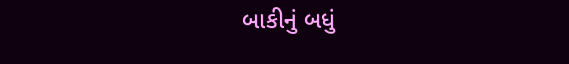બાકીનું બધું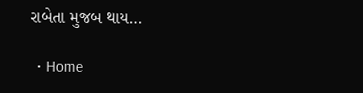રાબેતા મુજબ થાય…

  • Home